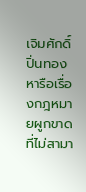เจิมศักดิ์ ปิ่นทอง หารือเรื่องกฎหมายผูกขาดที่ไม่สามา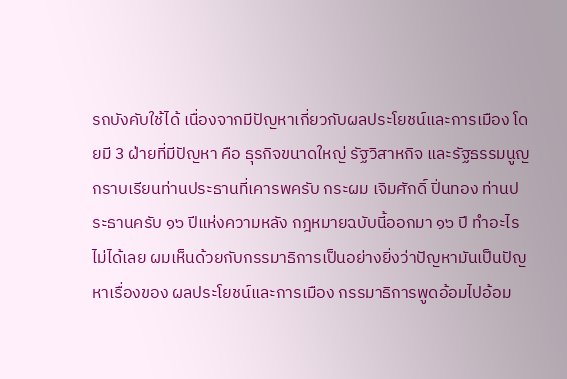รถบังคับใช้ได้ เนื่องจากมีปัญหาเกี่ยวกับผลประโยชน์และการเมือง โดยมี 3 ฝ่ายที่มีปัญหา คือ ธุรกิจขนาดใหญ่ รัฐวิสาหกิจ และรัฐธรรมนูญ
กราบเรียนท่านประธานที่เคารพครับ กระผม เจิมศักดิ์ ปิ่นทอง ท่านประธานครับ ๑๖ ปีแห่งความหลัง กฎหมายฉบับนี้ออกมา ๑๖ ปี ทำอะไรไม่ได้เลย ผมเห็นด้วยกับกรรมาธิการเป็นอย่างยิ่งว่าปัญหามันเป็นปัญหาเรื่องของ ผลประโยชน์และการเมือง กรรมาธิการพูดอ้อมไปอ้อม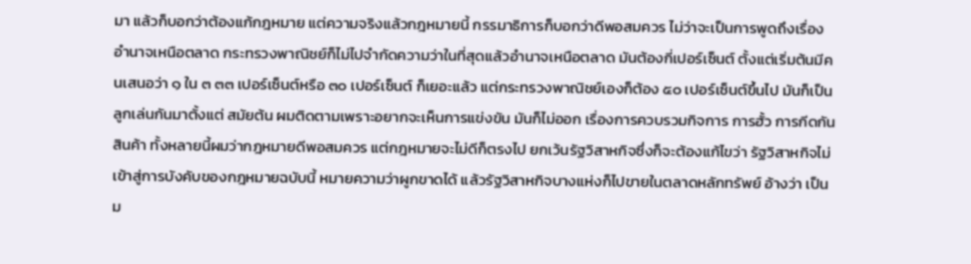มา แล้วก็บอกว่าต้องแก้กฎหมาย แต่ความจริงแล้วกฎหมายนี้ กรรมาธิการก็บอกว่าดีพอสมควร ไม่ว่าจะเป็นการพูดถึงเรื่อง อำนาจเหนือตลาด กระทรวงพาณิชย์ก็ไม่ไปจำกัดความว่าในที่สุดแล้วอำนาจเหนือตลาด มันต้องกี่เปอร์เซ็นต์ ตั้งแต่เริ่มต้นมีคนเสนอว่า ๑ ใน ๓ ๓๓ เปอร์เซ็นต์หรือ ๓๐ เปอร์เซ็นต์ ก็เยอะแล้ว แต่กระทรวงพาณิชย์เองก็ต้อง ๕๐ เปอร์เซ็นต์ขึ้นไป มันก็เป็นลูกเล่นกันมาตั้งแต่ สมัยต้น ผมติดตามเพราะอยากจะเห็นการแข่งขัน มันก็ไม่ออก เรื่องการควบรวมกิจการ การฮั้ว การกีดกันสินค้า ทั้งหลายนี้ผมว่ากฎหมายดีพอสมควร แต่กฎหมายจะไม่ดีก็ตรงไป ยกเว้นรัฐวิสาหกิจซึ่งก็จะต้องแก้ไขว่า รัฐวิสาหกิจไม่เข้าสู่การบังคับของกฎหมายฉบับนี้ หมายความว่าผูกขาดได้ แล้วรัฐวิสาหกิจบางแห่งก็ไปขายในตลาดหลักทรัพย์ อ้างว่า เป็นม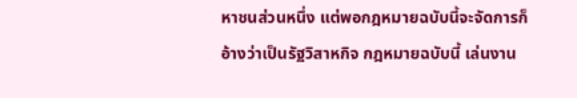หาชนส่วนหนึ่ง แต่พอกฎหมายฉบับนี้จะจัดการก็อ้างว่าเป็นรัฐวิสาหกิจ กฎหมายฉบับนี้ เล่นงาน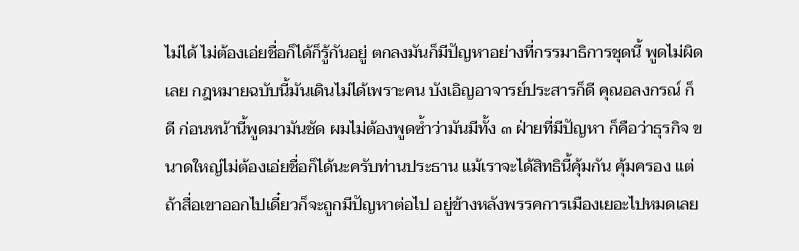ไม่ได้ ไม่ต้องเอ่ยชื่อก็ได้ก็รู้กันอยู่ ตกลงมันก็มีปัญหาอย่างที่กรรมาธิการชุดนี้ พูดไม่ผิดเลย กฎหมายฉบับนี้มันเดินไม่ได้เพราะคน บังเอิญอาจารย์ประสารก็ดี คุณอลงกรณ์ ก็ดี ก่อนหน้านี้พูดมามันชัด ผมไม่ต้องพูดซ้ำว่ามันมีทั้ง ๓ ฝ่ายที่มีปัญหา ก็คือว่าธุรกิจ ขนาดใหญ่ไม่ต้องเอ่ยชื่อก็ได้นะครับท่านประธาน แม้เราจะได้สิทธินี้คุ้มกัน คุ้มครอง แต่ถ้าสื่อเขาออกไปเดี๋ยวก็จะถูกมีปัญหาต่อไป อยู่ข้างหลังพรรคการเมืองเยอะไปหมดเลย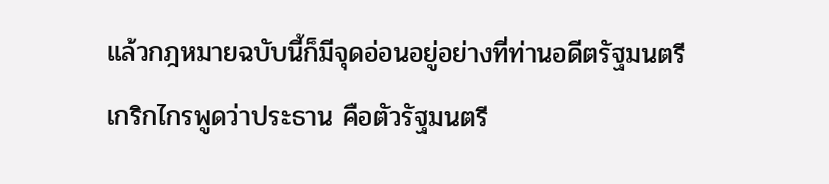แล้วกฎหมายฉบับนี้ก็มีจุดอ่อนอยู่อย่างที่ท่านอดีตรัฐมนตรีเกริกไกรพูดว่าประธาน คือตัวรัฐมนตรี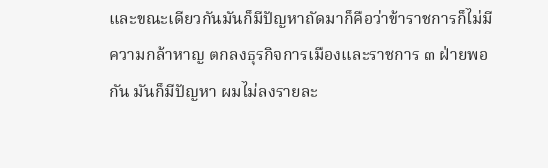และขณะเดียวกันมันก็มีปัญหาถัดมาก็คือว่าข้าราชการก็ไม่มีความกล้าหาญ ตกลงธุรกิจการเมืองและราชการ ๓ ฝ่ายพอกัน มันก็มีปัญหา ผมไม่ลงรายละ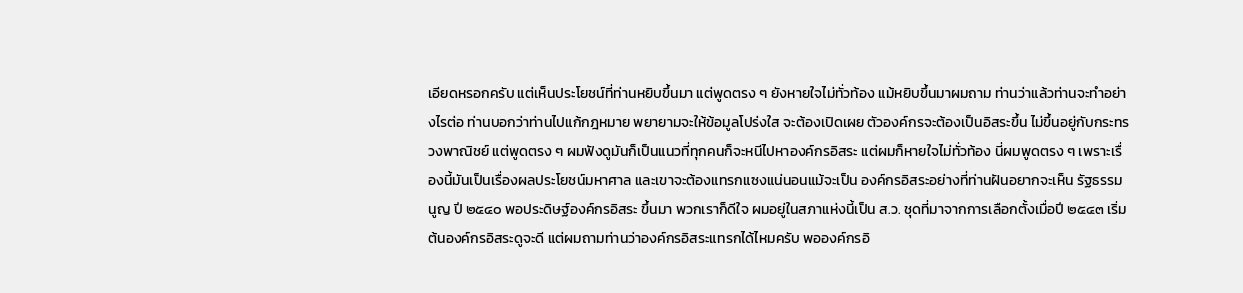เอียดหรอกครับ แต่เห็นประโยชน์ที่ท่านหยิบขึ้นมา แต่พูดตรง ๆ ยังหายใจไม่ทั่วท้อง แม้หยิบขึ้นมาผมถาม ท่านว่าแล้วท่านจะทำอย่างไรต่อ ท่านบอกว่าท่านไปแก้กฎหมาย พยายามจะให้ข้อมูลโปร่งใส จะต้องเปิดเผย ตัวองค์กรจะต้องเป็นอิสระขึ้น ไม่ขึ้นอยู่กับกระทรวงพาณิชย์ แต่พูดตรง ๆ ผมฟังดูมันก็เป็นแนวที่ทุกคนก็จะหนีไปหาองค์กรอิสระ แต่ผมก็หายใจไม่ทั่วท้อง นี่ผมพูดตรง ๆ เพราะเรื่องนี้มันเป็นเรื่องผลประโยชน์มหาศาล และเขาจะต้องแทรกแซงแน่นอนแม้จะเป็น องค์กรอิสระอย่างที่ท่านฝันอยากจะเห็น รัฐธรรมนูญ ปี ๒๕๔๐ พอประดิษฐ์องค์กรอิสระ ขึ้นมา พวกเราก็ดีใจ ผมอยู่ในสภาแห่งนี้เป็น ส.ว. ชุดที่มาจากการเลือกตั้งเมื่อปี ๒๕๔๓ เริ่มต้นองค์กรอิสระดูจะดี แต่ผมถามท่านว่าองค์กรอิสระแทรกได้ไหมครับ พอองค์กรอิ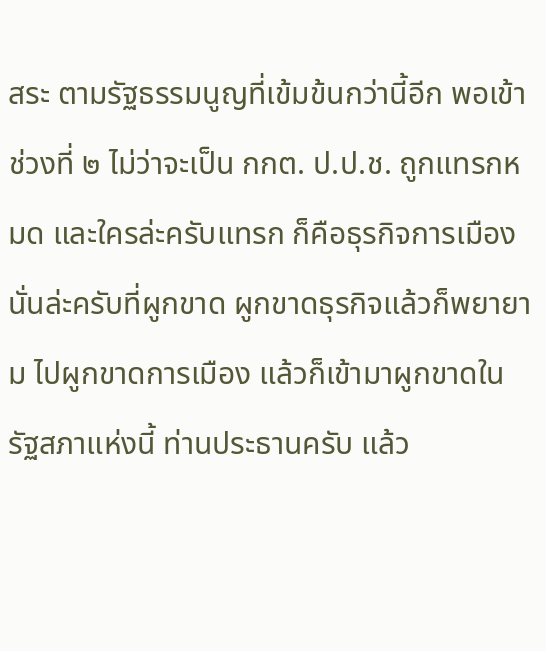สระ ตามรัฐธรรมนูญที่เข้มข้นกว่านี้อีก พอเข้าช่วงที่ ๒ ไม่ว่าจะเป็น กกต. ป.ป.ช. ถูกแทรกหมด และใครล่ะครับแทรก ก็คือธุรกิจการเมืองนั่นล่ะครับที่ผูกขาด ผูกขาดธุรกิจแล้วก็พยายาม ไปผูกขาดการเมือง แล้วก็เข้ามาผูกขาดในรัฐสภาแห่งนี้ ท่านประธานครับ แล้ว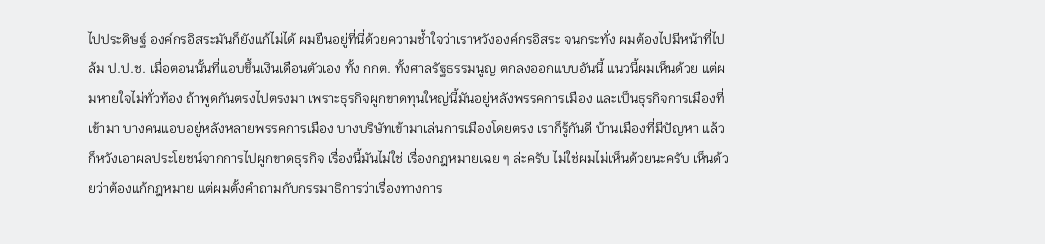ไปประดิษฐ์ องค์กรอิสระมันก็ยังแก้ไม่ได้ ผมยืนอยู่ที่นี่ด้วยความช้ำใจว่าเราหวังองค์กรอิสระ จนกระทั่ง ผมต้องไปมีหน้าที่ไปล้ม ป.ป.ช. เมื่อตอนนั้นที่แอบขึ้นเงินเดือนตัวเอง ทั้ง กกต. ทั้งศาลรัฐธรรมนูญ ตกลงออกแบบอันนี้ แนวนี้ผมเห็นด้วย แต่ผมหายใจไม่ทั่วท้อง ถ้าพูดกันตรงไปตรงมา เพราะธุรกิจผูกขาดทุนใหญ่นี้มันอยู่หลังพรรคการเมือง และเป็นธุรกิจการเมืองที่เข้ามา บางคนแอบอยู่หลังหลายพรรคการเมือง บางบริษัทเข้ามาเล่นการเมืองโดยตรง เราก็รู้กันดี บ้านเมืองที่มีปัญหา แล้วก็หวังเอาผลประโยชน์จากการไปผูกขาดธุรกิจ เรื่องนี้มันไม่ใช่ เรื่องกฎหมายเฉย ๆ ล่ะครับ ไม่ใช่ผมไม่เห็นด้วยนะครับ เห็นด้วยว่าต้องแก้กฎหมาย แต่ผมตั้งคำถามกับกรรมาธิการว่าเรื่องทางการ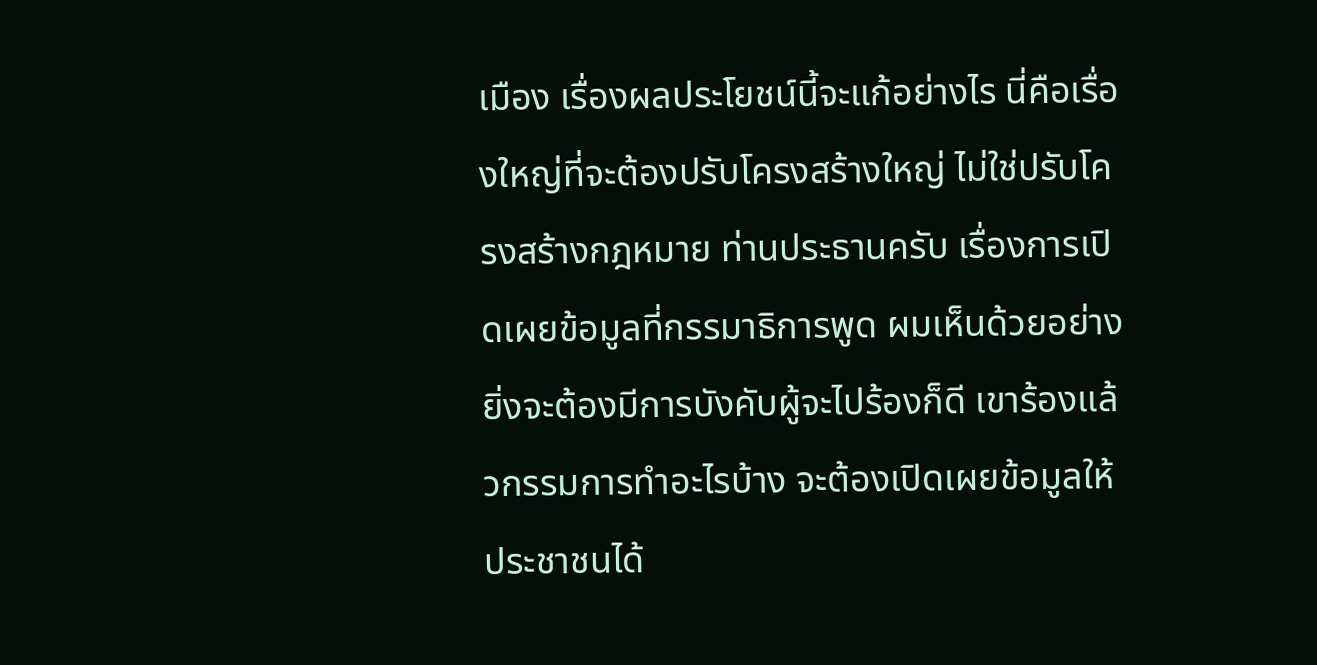เมือง เรื่องผลประโยชน์นี้จะแก้อย่างไร นี่คือเรื่องใหญ่ที่จะต้องปรับโครงสร้างใหญ่ ไม่ใช่ปรับโครงสร้างกฎหมาย ท่านประธานครับ เรื่องการเปิดเผยข้อมูลที่กรรมาธิการพูด ผมเห็นด้วยอย่างยิ่งจะต้องมีการบังคับผู้จะไปร้องก็ดี เขาร้องแล้วกรรมการทำอะไรบ้าง จะต้องเปิดเผยข้อมูลให้ประชาชนได้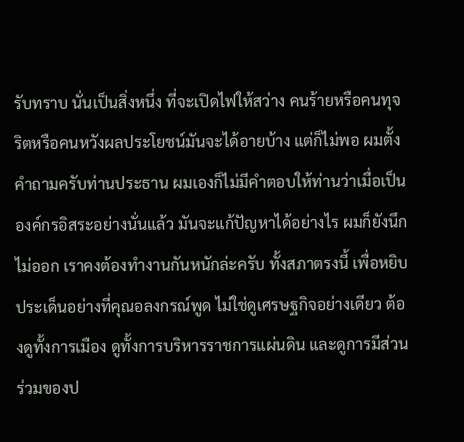รับทราบ นั่นเป็นสิ่งหนึ่ง ที่จะเปิดไฟให้สว่าง คนร้ายหรือคนทุจริตหรือคนหวังผลประโยชน์มันจะได้อายบ้าง แต่ก็ไม่พอ ผมตั้งคำถามครับท่านประธาน ผมเองก็ไม่มีคำตอบให้ท่านว่าเมื่อเป็นองค์กรอิสระอย่างนั่นแล้ว มันจะแก้ปัญหาได้อย่างไร ผมก็ยังนึกไม่ออก เราคงต้องทำงานกันหนักล่ะครับ ทั้งสภาตรงนี้ เพื่อหยิบประเด็นอย่างที่คุณอลงกรณ์พูด ไม่ใช่ดูเศรษฐกิจอย่างเดียว ต้องดูทั้งการเมือง ดูทั้งการบริหารราชการแผ่นดิน และดูการมีส่วนร่วมของป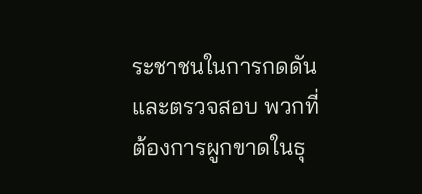ระชาชนในการกดดันและตรวจสอบ พวกที่ต้องการผูกขาดในธุ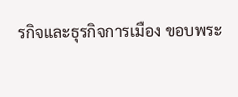รกิจและธุรกิจการเมือง ขอบพระ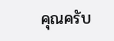คุณครับ